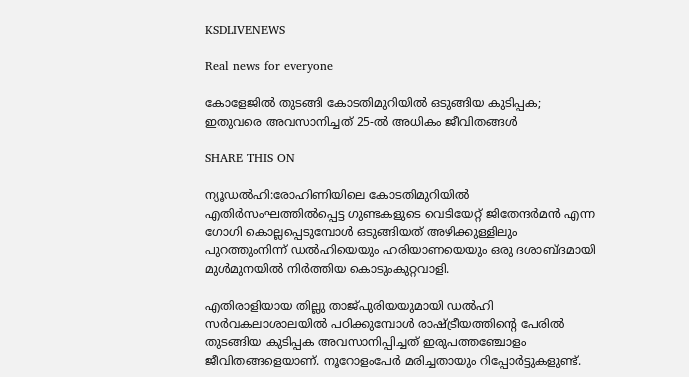KSDLIVENEWS

Real news for everyone

കോളേജിൽ തുടങ്ങി കോടതിമുറിയിൽ ഒടുങ്ങിയ കുടിപ്പക; ഇതുവരെ അവസാനിച്ചത് 25-ല്‍ അധികം ജീവിതങ്ങള്‍

SHARE THIS ON

ന്യൂഡൽഹി:രോഹിണിയിലെ കോടതിമുറിയിൽ എതിർസംഘത്തിൽപ്പെട്ട ഗുണ്ടകളുടെ വെടിയേറ്റ് ജിതേന്ദർമൻ എന്ന ഗോഗി കൊല്ലപ്പെടുമ്പോൾ ഒടുങ്ങിയത് അഴിക്കുള്ളിലും പുറത്തുംനിന്ന് ഡൽഹിയെയും ഹരിയാണയെയും ഒരു ദശാബ്ദമായി മുൾമുനയിൽ നിർത്തിയ കൊടുംകുറ്റവാളി.

എതിരാളിയായ തില്ലു താജ്പുരിയയുമായി ഡൽഹി സർവകലാശാലയിൽ പഠിക്കുമ്പോൾ രാഷ്ട്രീയത്തിന്റെ പേരിൽ തുടങ്ങിയ കുടിപ്പക അവസാനിപ്പിച്ചത് ഇരുപത്തഞ്ചോളം ജീവിതങ്ങളെയാണ്. നൂറോളംപേർ മരിച്ചതായും റിപ്പോർട്ടുകളുണ്ട്.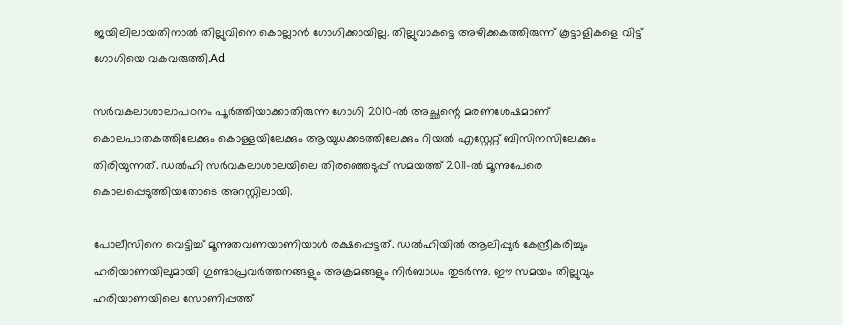ജയിലിലായതിനാൽ തില്ലുവിനെ കൊല്ലാൻ ഗോഗിക്കായില്ല. തില്ലുവാകട്ടെ അഴിക്കകത്തിരുന്ന് കൂട്ടാളികളെ വിട്ട് ഗോഗിയെ വകവരുത്തി.Ad

സർവകലാശാലാപഠനം പൂർത്തിയാക്കാതിരുന്ന ഗോഗി 2010-ൽ അച്ഛന്റെ മരണശേഷമാണ് കൊലപാതകത്തിലേക്കും കൊള്ളയിലേക്കും ആയുധക്കടത്തിലേക്കും റിയൽ എസ്റ്റേറ്റ് ബിസിനസിലേക്കും തിരിയുന്നത്. ഡൽഹി സർവകലാശാലയിലെ തിരഞ്ഞെടുപ്പ് സമയത്ത് 2011-ൽ മൂന്നുപേരെ കൊലപ്പെടുത്തിയതോടെ അറസ്റ്റിലായി.

പോലീസിനെ വെട്ടിച്ച് മൂന്നുതവണയാണിയാൾ രക്ഷപ്പെട്ടത്. ഡൽഹിയിൽ ആലിപ്പുർ കേന്ദ്രീകരിച്ചും ഹരിയാണയിലുമായി ഗുണ്ടാപ്രവർത്തനങ്ങളും അക്രമങ്ങളും നിർബാധം തുടർന്നു. ഈ സമയം തില്ലുവും ഹരിയാണയിലെ സോണിപ്പത്ത്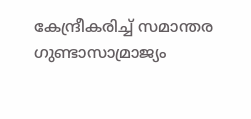കേന്ദ്രീകരിച്ച് സമാന്തര ഗുണ്ടാസാമ്രാജ്യം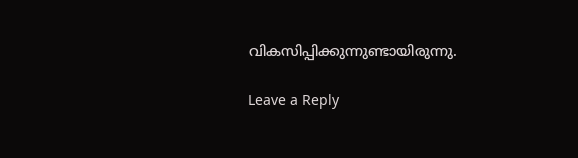വികസിപ്പിക്കുന്നുണ്ടായിരുന്നു.

Leave a Reply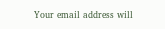Your email address will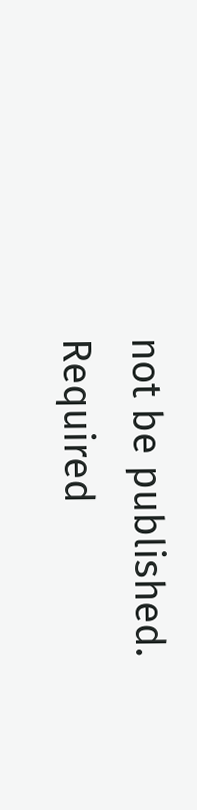not be published. Required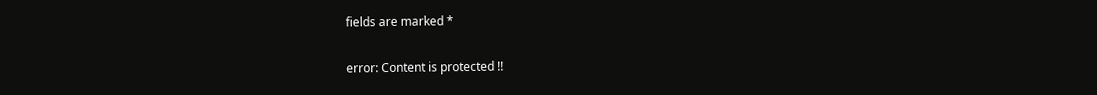fields are marked *

error: Content is protected !!